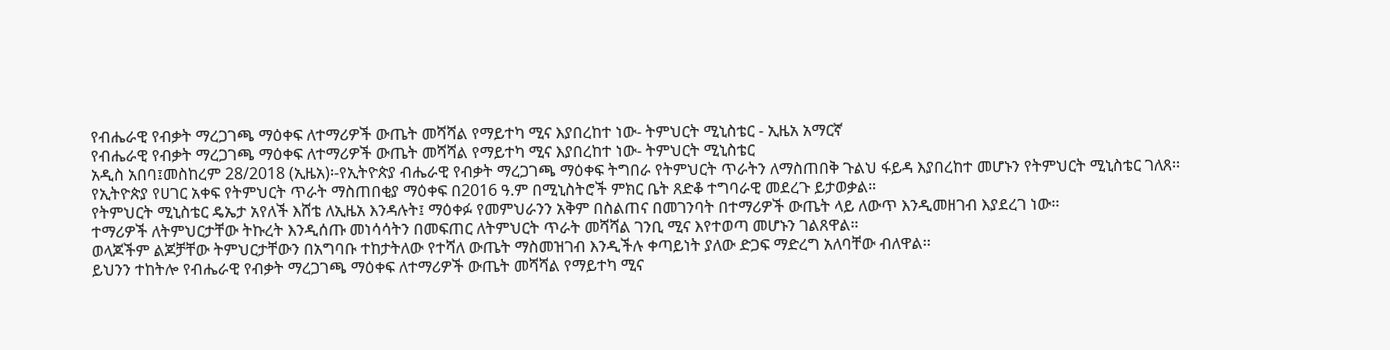የብሔራዊ የብቃት ማረጋገጫ ማዕቀፍ ለተማሪዎች ውጤት መሻሻል የማይተካ ሚና እያበረከተ ነው- ትምህርት ሚኒስቴር - ኢዜአ አማርኛ
የብሔራዊ የብቃት ማረጋገጫ ማዕቀፍ ለተማሪዎች ውጤት መሻሻል የማይተካ ሚና እያበረከተ ነው- ትምህርት ሚኒስቴር
አዲስ አበባ፤መስከረም 28/2018 (ኢዜአ)፡-የኢትዮጵያ ብሔራዊ የብቃት ማረጋገጫ ማዕቀፍ ትግበራ የትምህርት ጥራትን ለማስጠበቅ ጉልህ ፋይዳ እያበረከተ መሆኑን የትምህርት ሚኒስቴር ገለጸ፡፡
የኢትዮጵያ የሀገር አቀፍ የትምህርት ጥራት ማስጠበቂያ ማዕቀፍ በ2016 ዓ.ም በሚኒስትሮች ምክር ቤት ጸድቆ ተግባራዊ መደረጉ ይታወቃል።
የትምህርት ሚኒስቴር ዴኤታ አየለች እሸቴ ለኢዜአ እንዳሉት፤ ማዕቀፉ የመምህራንን አቅም በስልጠና በመገንባት በተማሪዎች ውጤት ላይ ለውጥ እንዲመዘገብ እያደረገ ነው፡፡
ተማሪዎች ለትምህርታቸው ትኩረት እንዲሰጡ መነሳሳትን በመፍጠር ለትምህርት ጥራት መሻሻል ገንቢ ሚና እየተወጣ መሆኑን ገልጸዋል።
ወላጆችም ልጆቻቸው ትምህርታቸውን በአግባቡ ተከታትለው የተሻለ ውጤት ማስመዝገብ እንዲችሉ ቀጣይነት ያለው ድጋፍ ማድረግ አለባቸው ብለዋል፡፡
ይህንን ተከትሎ የብሔራዊ የብቃት ማረጋገጫ ማዕቀፍ ለተማሪዎች ውጤት መሻሻል የማይተካ ሚና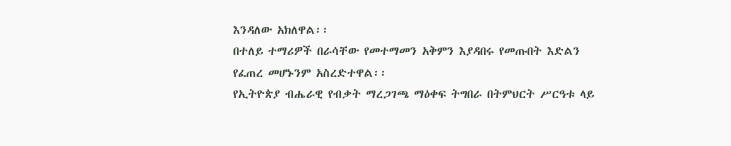እንዳለው አክለዋል፡፡
በተለይ ተማሪዎች በራሳቸው የመተማመን አቅምን እያዳበሩ የመጡበት እድልን የፈጠረ መሆኑንም አስረድተዋል፡፡
የኢትዮጵያ ብሔራዊ የብቃት ማረጋገጫ ማዕቀፍ ትግበራ በትምህርት ሥርዓቱ ላይ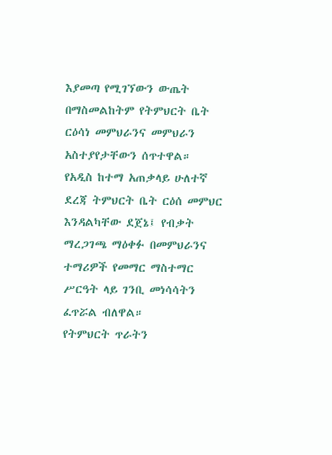እያመጣ የሚገኘውን ውጤት በማስመልከትም የትምህርት ቤት ርዕሳነ መምህራንና መምህራን አስተያየታቸውን ሰጥተዋል።
የአዲስ ከተማ አጠቃላይ ሁለተኛ ደረጃ ትምህርት ቤት ርዕሰ መምህር እንዳልካቸው ደጀኔ፤ የብቃት ማረጋገጫ ማዕቀፉ በመምህራንና ተማሪዎች የመማር ማስተማር ሥርዓት ላይ ገንቢ መነሳሳትን ፈጥሯል ብለዋል።
የትምህርት ጥራትን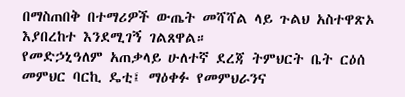በማስጠበቅ በተማሪዎች ውጤት መሻሻል ላይ ጉልህ አስተዋጽኦ እያበረከተ እንደሚገኝ ገልጸዋል።
የመድኃኒዓለም አጠቃላይ ሁለተኛ ደረጃ ትምህርት ቤት ርዕሰ መምህር ባርኪ ዴቲ፤ ማዕቀፉ የመምህራንና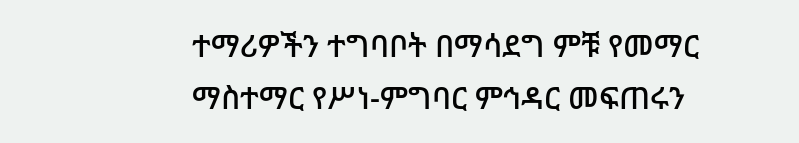ተማሪዎችን ተግባቦት በማሳደግ ምቹ የመማር ማስተማር የሥነ-ምግባር ምኅዳር መፍጠሩን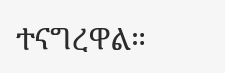ተናግረዋል።